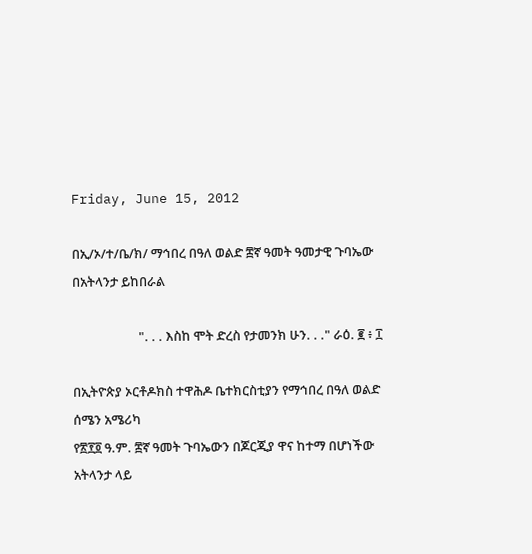Friday, June 15, 2012

በኢ/ኦ/ተ/ቤ/ክ/ ማኅበረ በዓለ ወልድ ፰ኛ ዓመት ዓመታዊ ጉባኤው በአትላንታ ይከበራል

                      ". . . እስከ ሞት ድረስ የታመንክ ሁን. . ." ራዕ. ፪ ፥ ፲

በኢትዮጵያ ኦርቶዶክስ ተዋሕዶ ቤተክርስቲያን የማኅበረ በዓለ ወልድ ሰሜን አሜሪካ
የ፳፻፬ ዓ.ም. ፰ኛ ዓመት ጉባኤውን በጆርጂያ ዋና ከተማ በሆነችው አትላንታ ላይ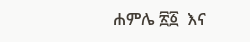ሐምሌ ፳፩  እና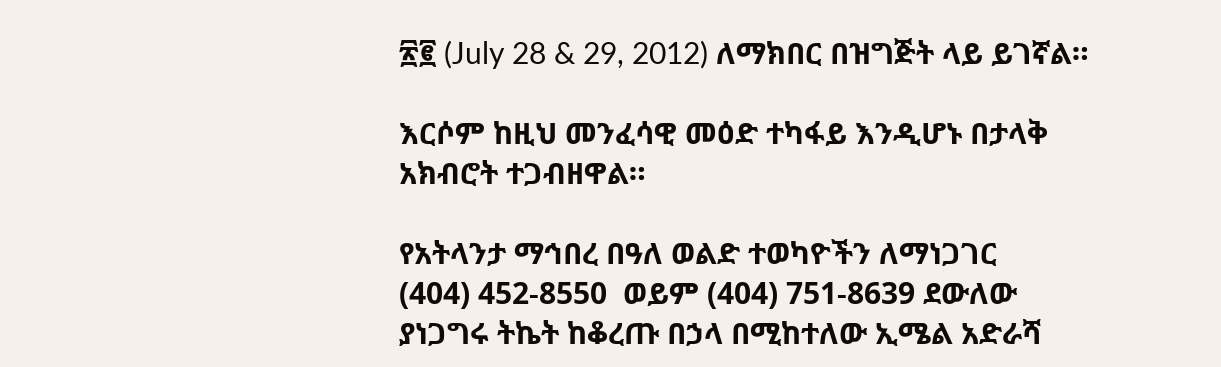፳፪ (July 28 & 29, 2012) ለማክበር በዝግጅት ላይ ይገኛል።

እርሶም ከዚህ መንፈሳዊ መዕድ ተካፋይ እንዲሆኑ በታላቅ አክብሮት ተጋብዘዋል።

የአትላንታ ማኅበረ በዓለ ወልድ ተወካዮችን ለማነጋገር
(404) 452-8550  ወይም (404) 751-8639 ደውለው ያነጋግሩ ትኬት ከቆረጡ በኃላ በሚከተለው ኢሜል አድራሻ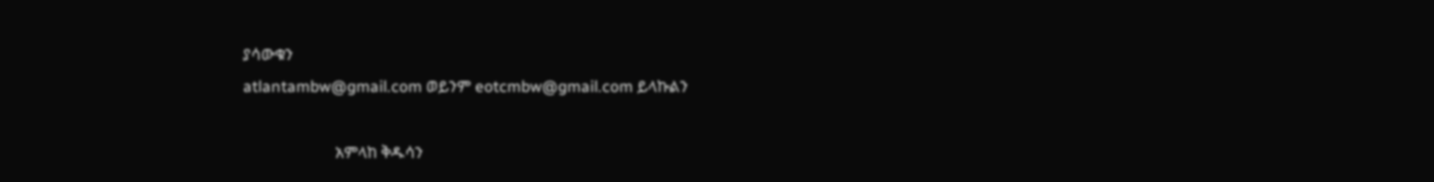ያሳውቁን
atlantambw@gmail.com ወይንም eotcmbw@gmail.com ይላኩልን

                       አምላከ ቅዱሳን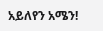አይለየን አሜን!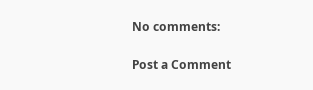No comments:

Post a Comment